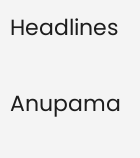Headlines

Anupama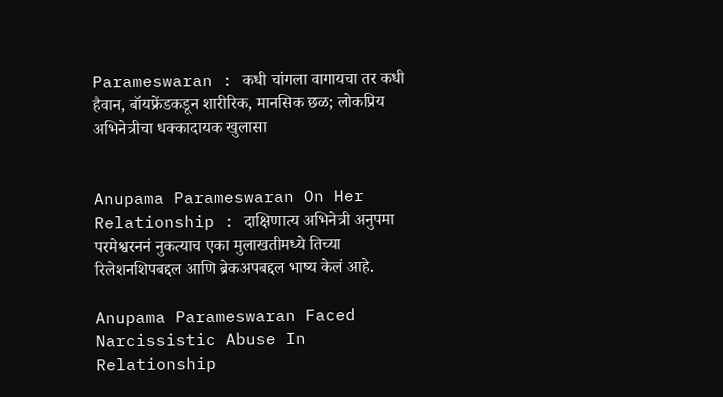Parameswaran : कधी चांगला वागायचा तर कधी हैवान, बॉयफ्रेंडकडून शारीरिक, मानसिक छळ; लोकप्रिय अभिनेत्रीचा धक्कादायक खुलासा


Anupama Parameswaran On Her Relationship : दाक्षिणात्य अभिनेत्री अनुपमा परमेश्वरननं नुकत्याच एका मुलाखतीमध्ये तिच्या रिलेशनशिपबद्दल आणि ब्रेकअपबद्दल भाष्य केलं आहे.

Anupama Parameswaran Faced Narcissistic Abuse In Relationship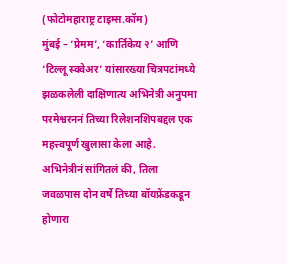(फोटोमहाराष्ट्र टाइम्स.कॉम)
मुंबई – ‘प्रेमम’, ‘कार्तिकेय २’ आणि ‘टिल्लू स्क्वेअर’ यांसारख्या चित्रपटांमध्ये झळकलेली दाक्षिणात्य अभिनेत्री अनुपमा परमेश्वरननं तिच्या रिलेशनशिपबद्दल एक महत्त्वपूर्ण खुलासा केला आहे. अभिनेत्रीनं सांगितलं की, तिला जवळपास दोन वर्षे तिच्या बॉयफ्रेंडकडून होणारा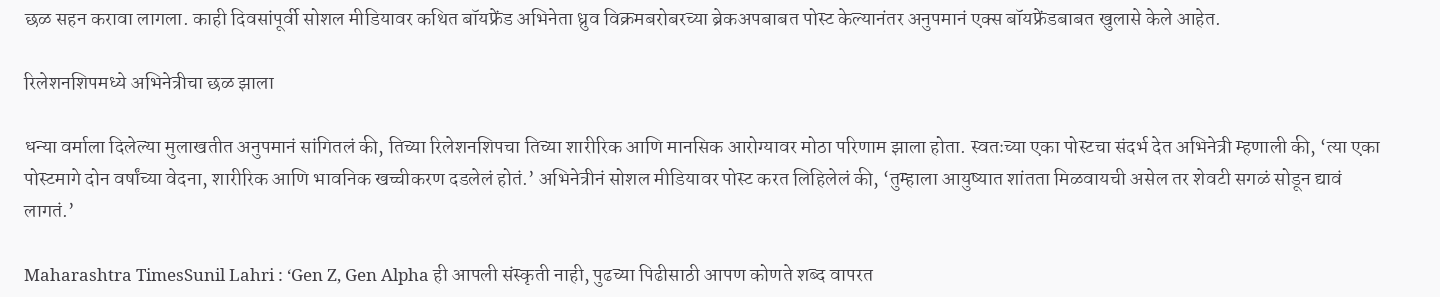छळ सहन करावा लागला. काही दिवसांपूर्वी सोशल मीडियावर कथित बॉयफ्रेंड अभिनेता ध्रुव विक्रमबरोबरच्या ब्रेकअपबाबत पोस्ट केल्यानंतर अनुपमानं एक्स बॉयफ्रेंडबाबत खुलासे केले आहेत.

रिलेशनशिपमध्ये अभिनेत्रीचा छळ झाला

धन्या वर्माला दिलेल्या मुलाखतीत अनुपमानं सांगितलं की, तिच्या रिलेशनशिपचा तिच्या शारीरिक आणि मानसिक आरोग्यावर मोठा परिणाम झाला होता. स्वतःच्या एका पोस्टचा संदर्भ देत अभिनेत्री म्हणाली की, ‘त्या एका पोस्टमागे दोन वर्षांच्या वेदना, शारीरिक आणि भावनिक खच्चीकरण दडलेलं होतं.’ अभिनेत्रीनं सोशल मीडियावर पोस्ट करत लिहिलेलं की, ‘तुम्हाला आयुष्यात शांतता मिळवायची असेल तर शेवटी सगळं सोडून द्यावं लागतं.’

Maharashtra TimesSunil Lahri : ‘Gen Z, Gen Alpha ही आपली संस्कृती नाही, पुढच्या पिढीसाठी आपण कोणते शब्द वापरत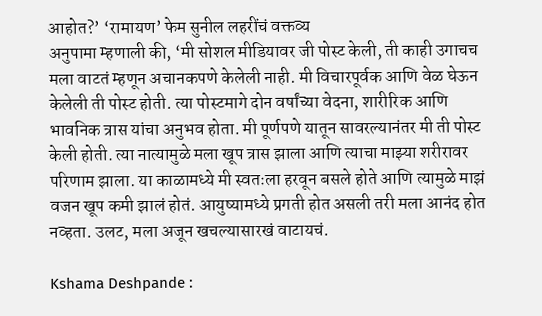आहोत?’ ‘रामायण’ फेम सुनील लहरींचं वक्तव्य
अनुपामा म्हणाली की, ‘मी सोशल मीडियावर जी पोस्ट केली, ती काही उगाचच मला वाटतं म्हणून अचानकपणे केलेली नाही. मी विचारपूर्वक आणि वेळ घेऊन केलेली ती पोस्ट होती. त्या पोस्टमागे दोन वर्षांच्या वेदना, शारीरिक आणि भावनिक त्रास यांचा अनुभव होता. मी पूर्णपणे यातून सावरल्यानंतर मी ती पोस्ट केली होती. त्या नात्यामुळे मला खूप त्रास झाला आणि त्याचा माझ्या शरीरावर परिणाम झाला. या काळामध्ये मी स्वतःला हरवून बसले होते आणि त्यामुळे माझं वजन खूप कमी झालं होतं. आयुष्यामध्ये प्रगती होत असली तरी मला आनंद होत नव्हता. उलट, मला अजून खचल्यासारखं वाटायचं.

Kshama Deshpande :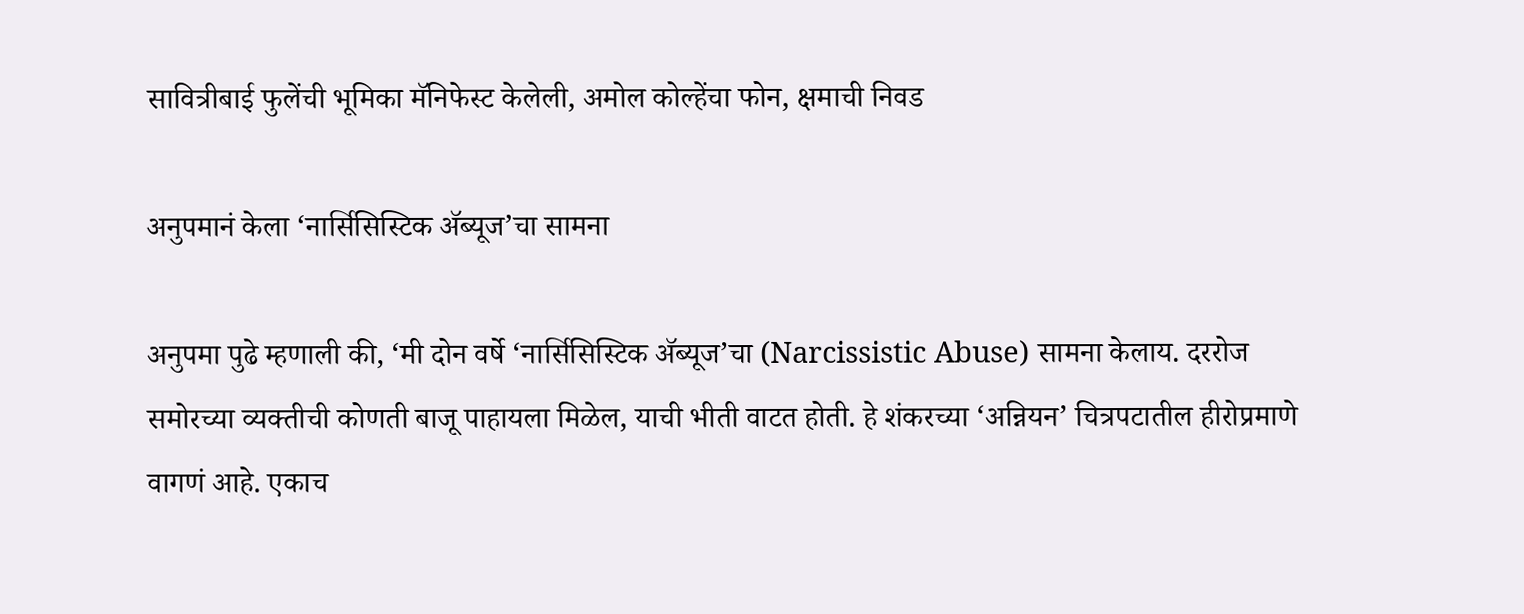सावित्रीबाई फुलेंची भूमिका मॅनिफेस्ट केलेली, अमोल कोल्हेंचा फोन, क्षमाची निवड

अनुपमानं केला ‘नार्सिसिस्टिक ॲब्यूज’चा सामना

अनुपमा पुढे म्हणाली की, ‘मी दोन वर्षे ‘नार्सिसिस्टिक ॲब्यूज’चा (Narcissistic Abuse) सामना केलाय. दररोज समोरच्या व्यक्तीची कोणती बाजू पाहायला मिळेल, याची भीती वाटत होती. हे शंकरच्या ‘अन्नियन’ चित्रपटातील हीरोप्रमाणे वागणं आहे. एकाच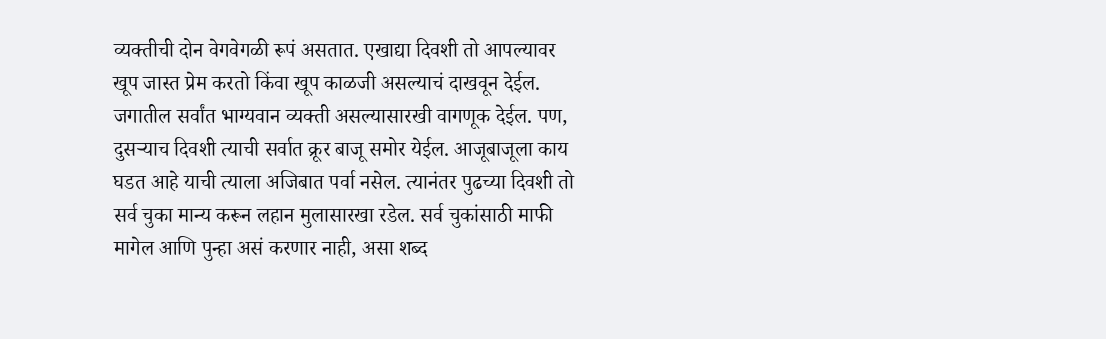व्यक्तीची दोन वेगवेगळी रूपं असतात. एखाद्या दिवशी तो आपल्यावर खूप जास्त प्रेम करतो किंवा खूप काळजी असल्याचं दाखवून देईल. जगातील सर्वांत भाग्यवान व्यक्ती असल्यासारखी वागणूक देईल. पण, दुसऱ्याच दिवशी त्याची सर्वात क्रूर बाजू समोर येईल. आजूबाजूला काय घडत आहे याची त्याला अजिबात पर्वा नसेल. त्यानंतर पुढच्या दिवशी तो सर्व चुका मान्य करून लहान मुलासारखा रडेल. सर्व चुकांसाठी माफी मागेल आणि पुन्हा असं करणार नाही, असा शब्द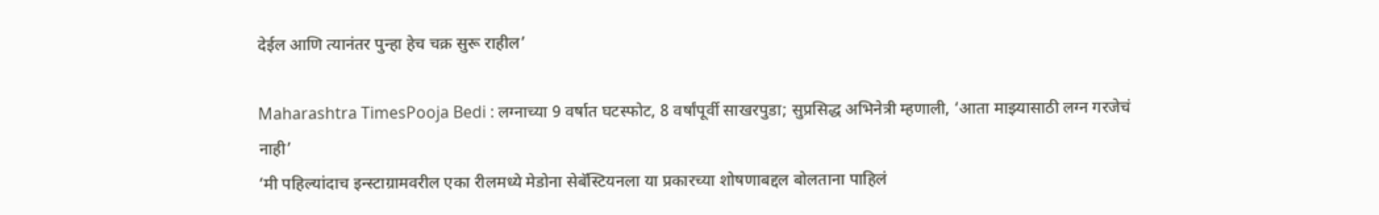देईल आणि त्यानंतर पुन्हा हेच चक्र सुरू राहील’

Maharashtra TimesPooja Bedi : लग्नाच्या 9 वर्षात घटस्फोट, 8 वर्षांपूर्वी साखरपुडा; सुप्रसिद्ध अभिनेत्री म्हणाली, ‘आता माझ्यासाठी लग्न गरजेचं नाही’
‘मी पहिल्यांदाच इन्स्टाग्रामवरील एका रीलमध्ये मेडोना सेबॅस्टियनला या प्रकारच्या शोषणाबद्दल बोलताना पाहिलं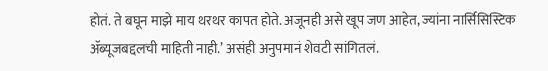होतं. ते बघून माझे माय थरथर कापत होते. अजूनही असे खूप जण आहेत, ज्यांना नार्सिसिस्टिक ॲब्यूजबद्दलची माहिती नाही.’ असंही अनुपमानं शेवटी सांगितलं.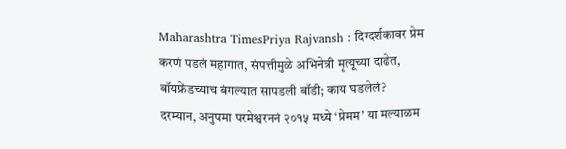Maharashtra TimesPriya Rajvansh : दिग्दर्शकावर प्रेम करणं पडलं महागात, संपत्तीमुळे अभिनेत्री मृत्यूच्या दाढेत, बॉयफ्रेंडच्याच बंगल्यात सापडली बॉडी; काय घडलेलं?
दरम्यान, अनुपमा परमेश्वरननं २०१५ मध्ये ‘प्रेमम’ या मल्याळम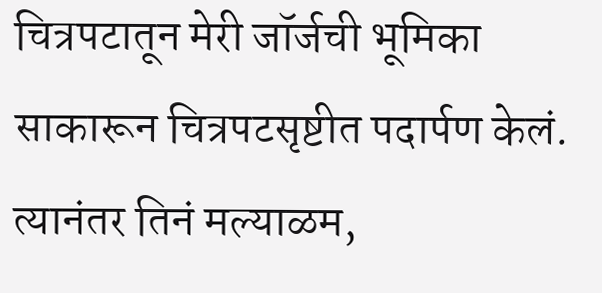चित्रपटातून मेरी जॉर्जची भूमिका साकारून चित्रपटसृष्टीत पदार्पण केलं. त्यानंतर तिनं मल्याळम,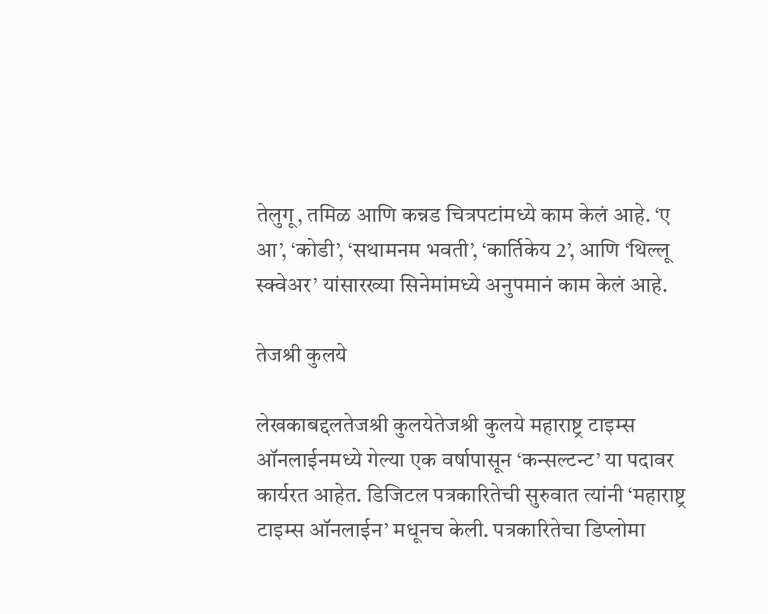तेलुगू, तमिळ आणि कन्नड चित्रपटांमध्ये काम केलं आहे. ‘ए आ’, ‘कोडी’, ‘सथामनम भवती’, ‘कार्तिकेय 2’, आणि ‘थिल्लू स्क्वेअर’ यांसारख्या सिनेमांमध्ये अनुपमानं काम केलं आहे.

तेजश्री कुलये

लेखकाबद्दलतेजश्री कुलयेतेजश्री कुलये महाराष्ट्र टाइम्स ऑनलाईनमध्ये गेल्या एक वर्षापासून ‘कन्सल्टन्ट’ या पदावर कार्यरत आहेत. डिजिटल पत्रकारितेची सुरुवात त्यांनी ‘महाराष्ट्र टाइम्स ऑनलाईन’ मधूनच केली. पत्रकारितेचा डिप्लोमा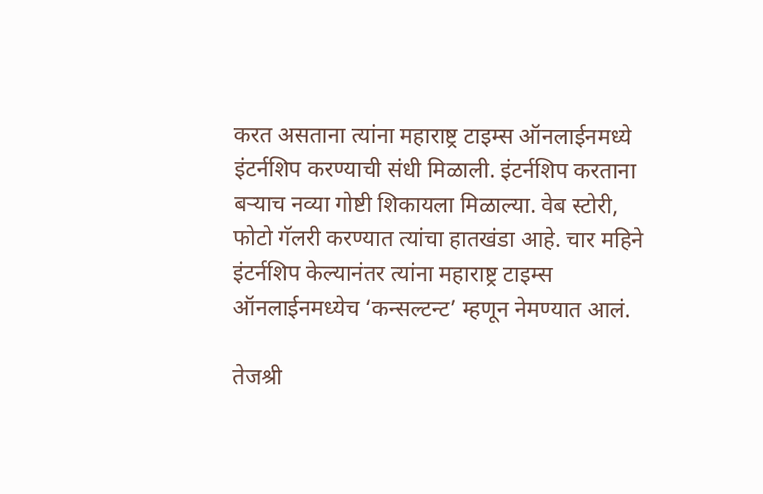करत असताना त्यांना महाराष्ट्र टाइम्स ऑनलाईनमध्ये इंटर्नशिप करण्याची संधी मिळाली. इंटर्नशिप करताना बऱ्याच नव्या गोष्टी शिकायला मिळाल्या. वेब स्टोरी, फोटो गॅलरी करण्यात त्यांचा हातखंडा आहे. चार महिने इंटर्नशिप केल्यानंतर त्यांना महाराष्ट्र टाइम्स ऑनलाईनमध्येच ‘कन्सल्टन्ट’ म्हणून नेमण्यात आलं.

तेजश्री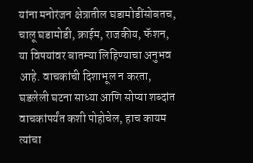यांना मनोरंजन क्षेत्रातील घडामोडींसोबतच, चालू घडामोडी, क्राईम, राजकीय, फॅशन, या विषयांवर बातम्या लिहिण्याचा अनुभव आहे. वाचकांची दिशाभूल न करता, घडलेली घटना साध्या आणि सोप्या शब्दांत वाचकांपर्यंत कशी पोहोचेल, हाच कायम त्यांचा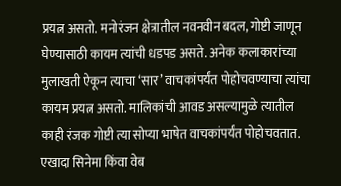प्रयत्न असतो. मनोरंजन क्षेत्रातील नवनवीन बदल, गोष्टी जाणून घेण्यासाठी कायम त्यांची धडपड असते. अनेक कलाकारांच्या मुलाखती ऐकून त्याचा ‘सार’ वाचकांपर्यंत पोहोचवण्याचा त्यांचा कायम प्रयत्न असतो. मालिकांची आवड असल्यामुळे त्यातील काही रंजक गोष्टी त्या सोप्या भाषेत वाचकांपर्यंत पोहोचवतात. एखादा सिनेमा किंवा वेब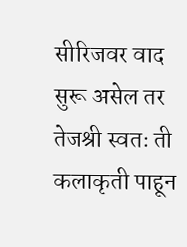सीरिजवर वाद सुरू असेल तर तेजश्री स्वतः ती कलाकृती पाहून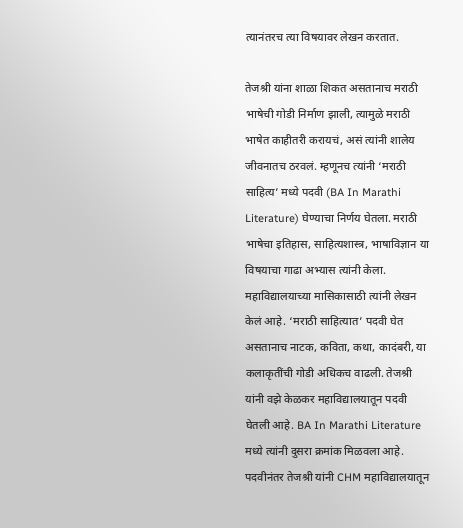त्यानंतरच त्या विषयावर लेखन करतात.

तेजश्री यांना शाळा शिकत असतानाच मराठी भाषेची गोडी निर्माण झाली, त्यामुळे मराठी भाषेत काहीतरी करायचं, असं त्यांनी शालेय जीवनातच ठरवलं. म्हणूनच त्यांनी ‘मराठी साहित्य’ मध्ये पदवी (BA In Marathi Literature) घेण्याचा निर्णय घेतला. मराठी भाषेचा इतिहास, साहित्यशास्त्र, भाषाविज्ञान या विषयाचा गाढा अभ्यास त्यांनी केला. महाविद्यालयाच्या मासिकासाठी त्यांनी लेखन केलं आहे. ‘मराठी साहित्यात’ पदवी घेत असतानाच नाटक, कविता, कथा, कादंबरी, या कलाकृतींची गोडी अधिकच वाढली. तेजश्री यांनी वझे केळकर महाविद्यालयातून पदवी घेतली आहे. BA In Marathi Literature मध्ये त्यांनी दुसरा क्रमांक मिळवला आहे. पदवीनंतर तेजश्री यांनी CHM महाविद्यालयातून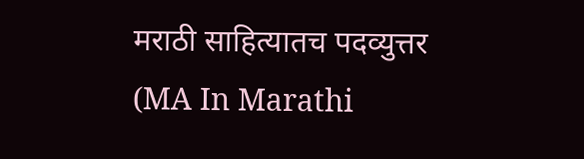मराठी साहित्यातच पदव्युत्तर (MA In Marathi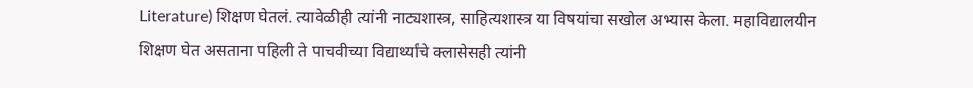Literature) शिक्षण घेतलं. त्यावेळीही त्यांनी नाट्यशास्त्र, साहित्यशास्त्र या विषयांचा सखोल अभ्यास केला. महाविद्यालयीन शिक्षण घेत असताना पहिली ते पाचवीच्या विद्यार्थ्यांचे क्लासेसही त्यांनी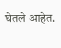घेतले आहेत.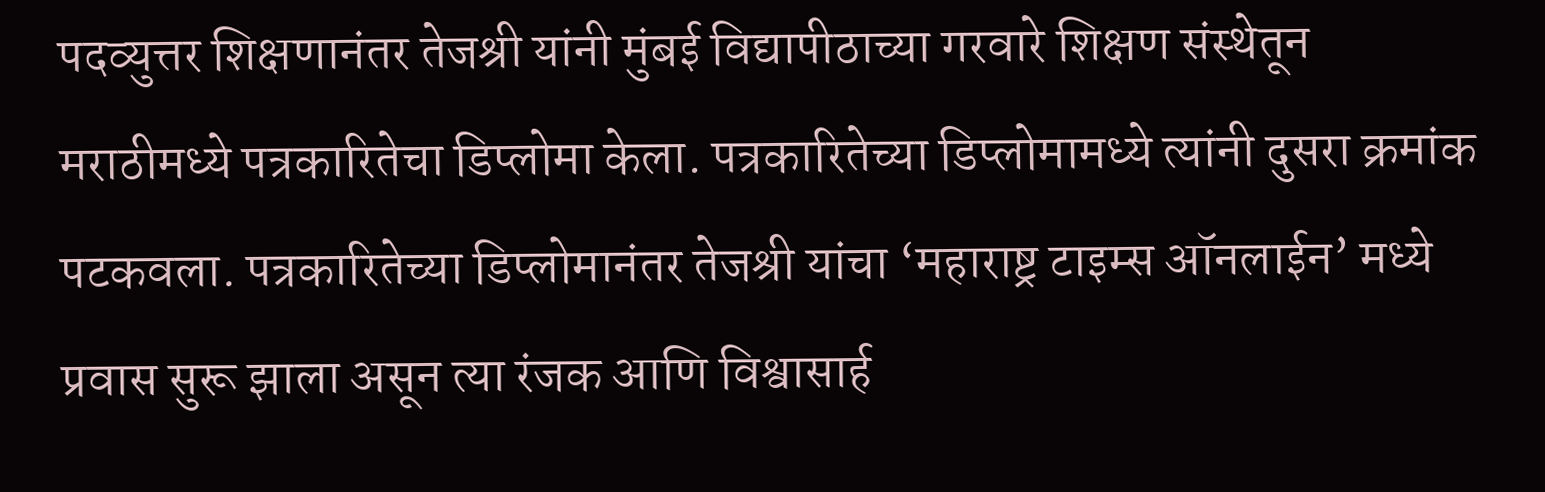पदव्युत्तर शिक्षणानंतर तेजश्री यांनी मुंबई विद्यापीठाच्या गरवारे शिक्षण संस्थेतून मराठीमध्ये पत्रकारितेचा डिप्लोमा केला. पत्रकारितेच्या डिप्लोमामध्ये त्यांनी दुसरा क्रमांक पटकवला. पत्रकारितेच्या डिप्लोमानंतर तेजश्री यांचा ‘महाराष्ट्र टाइम्स ऑनलाईन’ मध्ये प्रवास सुरू झाला असून त्या रंजक आणि विश्वासार्ह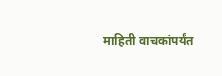माहिती वाचकांपर्यंत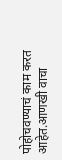पोहोचवण्याचं काम करत आहेत.आणखी वाचा